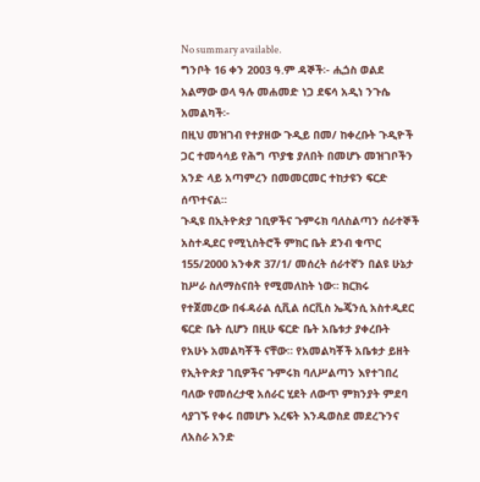No summary available.
ግንቦት 16 ቀን 2003 ዓ.ም ዳኞች፡- ሒጏስ ወልደ አልማው ወላ ዓሉ መሐመድ ነጋ ደፍሳ አዲነ ንጉሴ አመልካች፡-
በዚህ መዝገብ የተያዘው ጉዲይ በመ/ ከቀረቡት ጉዲዮች ጋር ተመሳሳይ የሕግ ጥያቄ ያለበት በመሆኑ መዝገቦችን አንድ ላይ አጣምረን በመመርመር ተከታዩን ፍርድ ሰጥተናል።
ጉዲዩ በኢትዮጵያ ገቢዎችና ጉምሩክ ባለስልጣን ሰራተኞች አስተዲደር የሚኒስትሮች ምክር ቤት ደንብ ቁጥር 155/2000 አንቀጽ 37/1/ መሰረት ሰራተኛን በልዩ ሁኔታ ከሥራ ስለማስናበት የሚመለከት ነው። ክርክሩ የተጀመረው በፋዳራል ሲቪል ሰርቪስ ኤጄንሲ አስተዲደር ፍርድ ቤት ሲሆን በዚሁ ፍርድ ቤት አቤቱታ ያቀረቡት የአሁኑ አመልካቾች ናቸው። የአመልካቾች አቤቱታ ይዘት የኢትዮጵያ ገቢዎችና ጉምሩክ ባለሥልጣን እየተገበረ ባለው የመሰረታዊ አሰራር ሂደት ለውጥ ምክንያት ምደባ ሳያገኙ የቀሩ በመሆኑ እረፍት እንዱወስደ መደረጉንና ለአስራ አንድ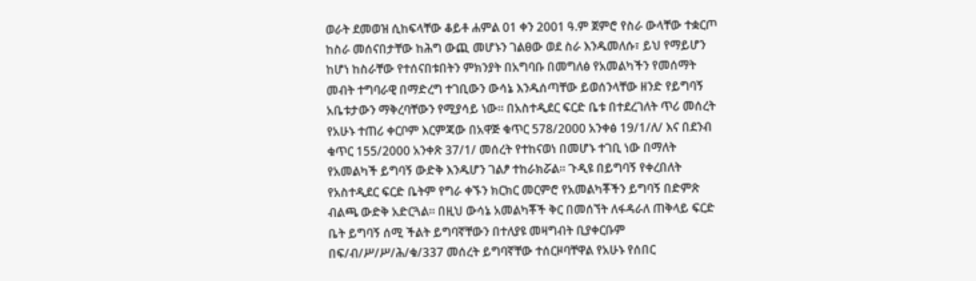ወራት ደመወዝ ሲከፍላቸው ቆይቶ ሐምል 01 ቀን 2001 ዓ.ም ጀምሮ የስራ ውላቸው ተቋርጦ ከስራ መሰናበታቸው ከሕግ ውጪ መሆኑን ገልፀው ወደ ስራ እንዱመለሱ፣ ይህ የማይሆን ከሆነ ከስራቸው የተሰናበቱበትን ምክንያት በአግባቡ በመግለፅ የአመልካችን የመሰማት መብት ተግባራዊ በማድረግ ተገቢውን ውሳኔ እንዱሰጣቸው ይወሰንላቸው ዘንድ የይግባኝ አቤቱታውን ማቅረባቸውን የሚያሳይ ነው። በአስተዲደር ፍርድ ቤቱ በተደረገለት ጥሪ መሰረት የአሁኑ ተጠሪ ቀርቦም እርምጃው በአዋጅ ቁጥር 578/2000 አንቀፅ 19/1/ለ/ እና በደንብ ቁጥር 155/2000 አንቀጽ 37/1/ መሰረት የተከናወነ በመሆኑ ተገቢ ነው በማለት የአመልካች ይግባኝ ውድቅ እንዱሆን ገልፆ ተከራክሯል። ጉዲዩ በይግባኝ የቀረበለት የአስተዲደር ፍርድ ቤትም የግራ ቀኙን ክርክር መርምሮ የአመልካቾችን ይግባኝ በድምጽ ብልጫ ውድቅ አድርጓል። በዚህ ውሳኔ አመልካቾች ቅር በመሰኘት ለፋዳራለ ጠቅላይ ፍርድ ቤት ይግባኝ ሰሚ ችልት ይግባኛቸውን በተለያዩ መዛግብት ቢያቀርቡም በፍ/ብ/ሥ/ሥ/ሕ/ቁ/337 መሰረት ይግባኛቸው ተሰርዞባቸዋል የአሁኑ የሰበር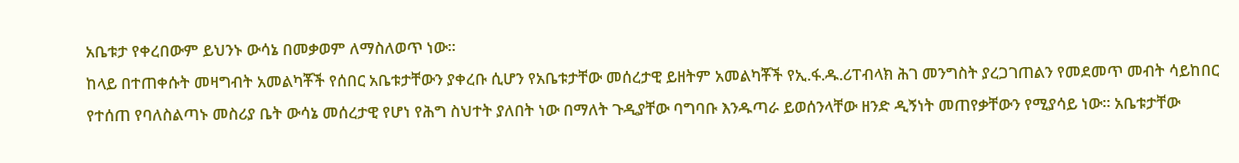አቤቱታ የቀረበውም ይህንኑ ውሳኔ በመቃወም ለማስለወጥ ነው።
ከላይ በተጠቀሱት መዛግብት አመልካቾች የሰበር አቤቱታቸውን ያቀረቡ ሲሆን የአቤቱታቸው መሰረታዊ ይዘትም አመልካቾች የኢ.ፋ.ዱ.ሪፐብላክ ሕገ መንግስት ያረጋገጠልን የመደመጥ መብት ሳይከበር የተሰጠ የባለስልጣኑ መስሪያ ቤት ውሳኔ መሰረታዊ የሆነ የሕግ ስህተት ያለበት ነው በማለት ጉዲያቸው ባግባቡ እንዱጣራ ይወሰንላቸው ዘንድ ዲኝነት መጠየቃቸውን የሚያሳይ ነው። አቤቱታቸው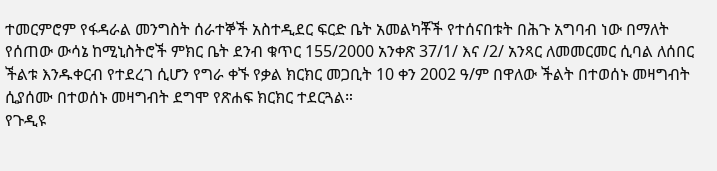ተመርምሮም የፋዳራል መንግስት ሰራተኞች አስተዲደር ፍርድ ቤት አመልካቾች የተሰናበቱት በሕጉ አግባብ ነው በማለት የሰጠው ውሳኔ ከሚኒስትሮች ምክር ቤት ደንብ ቁጥር 155/2000 አንቀጽ 37/1/ እና /2/ አንጻር ለመመርመር ሲባል ለሰበር ችልቱ እንዱቀርብ የተደረገ ሲሆን የግራ ቀኙ የቃል ክርክር መጋቢት 10 ቀን 2002 ዓ/ም በዋለው ችልት በተወሰኑ መዛግብት ሲያሰሙ በተወሰኑ መዛግብት ደግሞ የጽሐፍ ክርክር ተደርጓል።
የጉዲዩ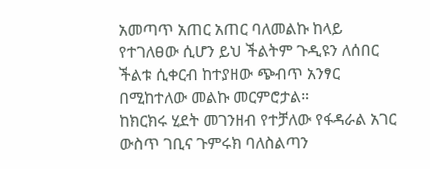አመጣጥ አጠር አጠር ባለመልኩ ከላይ የተገለፀው ሲሆን ይህ ችልትም ጉዲዩን ለሰበር ችልቱ ሲቀርብ ከተያዘው ጭብጥ አንፃር በሚከተለው መልኩ መርምሮታል።
ከክርክሩ ሂደት መገንዘብ የተቻለው የፋዳራል አገር ውስጥ ገቢና ጉምሩክ ባለስልጣን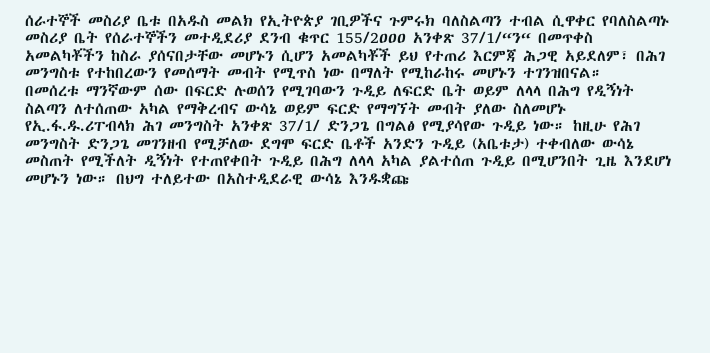ሰራተኞች መስሪያ ቤቱ በአዱስ መልክ የኢትዮጵያ ገቢዎችና ጉምሩክ ባለስልጣን ተብል ሲዋቀር የባለስልጣኑ መስሪያ ቤት የሰራተኞችን መተዲደሪያ ደንብ ቁጥር 155/2ዐዐዐ አንቀጽ 37/1/“ን“ በመጥቀስ አመልካቾችን ከስራ ያሰናበታቸው መሆኑን ሲሆን አመልካቾች ይህ የተጠሪ እርምጃ ሕጋዊ አይደለም፣ በሕገ መንግስቱ የተከበረውን የመሰማት መብት የሚጥስ ነው በማለት የሚከራከሩ መሆኑን ተገንዝበናል።
በመሰረቱ ማንኛውም ሰው በፍርድ ሉወሰን የሚገባውን ጉዲይ ለፍርድ ቤት ወይም ለላላ በሕግ የዲኝነት ስልጣን ለተሰጠው አካል የማቅረብና ውሳኔ ወይም ፍርድ የማግኘት መብት ያለው ስለመሆኑ የኢ.ፋ.ዱ.ሪፐብላክ ሕገ መንግስት አንቀጽ 37/1/ ድንጋጌ በግልፅ የሚያሳየው ጉዲይ ነው። ከዚሁ የሕገ መንግስት ድንጋጌ መገንዘብ የሚቻለው ደግሞ ፍርድ ቤቶች አንድን ጉዲይ (አቤቱታ) ተቀብለው ውሳኔ መስጠት የሚችለት ዲኝነት የተጠየቀበት ጉዲይ በሕግ ለላላ አካል ያልተሰጠ ጉዲይ በሚሆንበት ጊዜ እንደሆነ መሆኑን ነው። በህግ ተለይተው በአስተዲደራዊ ውሳኔ እንዱቋጩ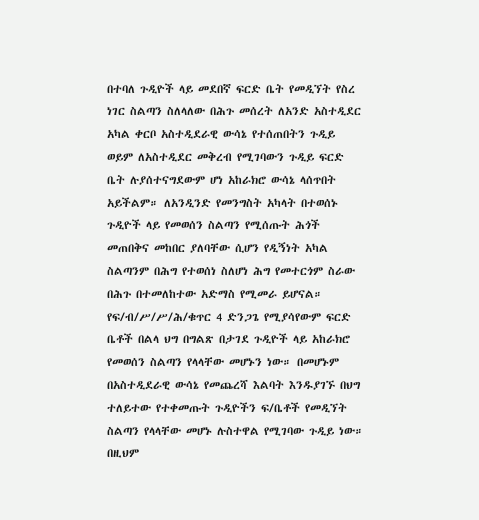በተባለ ጉዲዮች ላይ መደበኛ ፍርድ ቤት የመዲኘት የስረ ነገር ስልጣን ስለላለው በሕጉ መሰረት ለአንድ አስተዲደር አካል ቀርቦ አስተዲደራዊ ውሳኔ የተሰጠበትን ጉዲይ ወይም ለአስተዲደር መቅረብ የሚገባውን ጉዲይ ፍርድ ቤት ሉያሰተናግደውም ሆነ አከራክሮ ውሳኔ ላሰጥበት አይችልም። ለአንዲንድ የመንግስት አካላት በተወሰኑ ጉዲዮች ላይ የመወሰን ስልጣን የሚሰጡት ሕጎች መጠበቅና መከበር ያለባቸው ሲሆን የዲኝነት አካል ስልጣንም በሕግ የተወሰነ ስለሆነ ሕግ የመተርጎም ስራው በሕጉ በተመለከተው አድማስ የሚመራ ይሆናል። የፍ/ብ/ሥ/ሥ/ሕ/ቁጥር 4 ድንጋጌ የሚያሳየውም ፍርድ ቤቶች በልላ ህግ በግልጽ በታገደ ጉዲዮች ላይ አከራክሮ የመወሰን ስልጣን የላላቸው መሆኑን ነው። በመሆኑም በአስተዲደራዊ ውሳኔ የመጨረሻ እልባት እንዱያገኙ በህግ ተለይተው የተቀመጡት ጉዲዮችን ፍ/ቤቶች የመዲኘት ስልጣን የላላቸው መሆኑ ሉስተዋል የሚገባው ጉዲይ ነው። በዚህም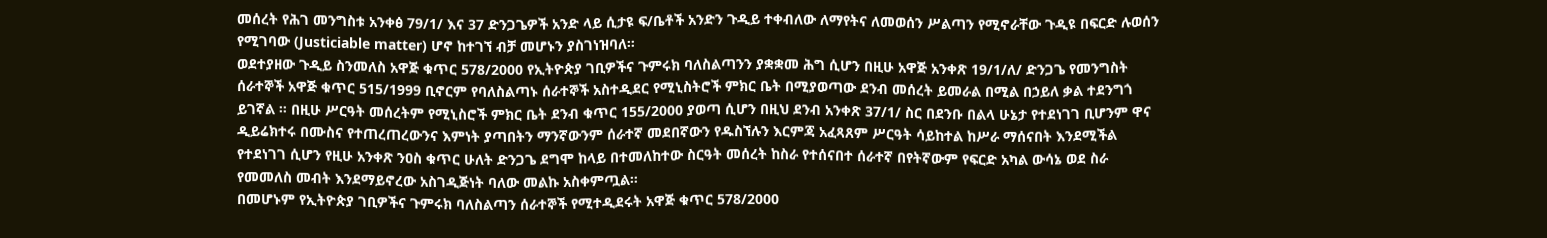መሰረት የሕገ መንግስቱ አንቀፅ 79/1/ እና 37 ድንጋጌዎች አንድ ላይ ሲታዩ ፍ/ቤቶች አንድን ጉዲይ ተቀብለው ለማየትና ለመወሰን ሥልጣን የሚኖራቸው ጉዲዩ በፍርድ ሉወሰን የሚገባው (Justiciable matter) ሆኖ ከተገኘ ብቻ መሆኑን ያስገነዝባለ።
ወደተያዘው ጉዲይ ስንመለስ አዋጅ ቁጥር 578/2000 የኢትዮጵያ ገቢዎችና ጉምሩክ ባለስልጣንን ያቋቋመ ሕግ ሲሆን በዚሁ አዋጅ አንቀጽ 19/1/ለ/ ድንጋጌ የመንግስት ሰራተኞች አዋጅ ቁጥር 515/1999 ቢኖርም የባለስልጣኑ ሰራተኞች አስተዲደር የሚኒስትሮች ምክር ቤት በሚያወጣው ደንብ መሰረት ይመራል በሚል በኃይለ ቃል ተደንግጎ ይገኛል ። በዚሁ ሥርዓት መሰረትም የሚኒስሮች ምክር ቤት ደንብ ቁጥር 155/2000 ያወጣ ሲሆን በዚህ ደንብ አንቀጽ 37/1/ ስር በደንቡ በልላ ሁኔታ የተደነገገ ቢሆንም ዋና ዲይሬክተሩ በሙስና የተጠረጠረውንና እምነት ያጣበትን ማንኛውንም ሰራተኛ መደበኛውን የዱስኘሉን እርምጃ አፈጻጸም ሥርዓት ሳይከተል ከሥራ ማሰናበት እንደሚችል የተደነገገ ሲሆን የዚሁ አንቀጽ ንዐስ ቁጥር ሁለት ድንጋጌ ደግሞ ከላይ በተመለከተው ስርዓት መሰረት ከስራ የተሰናበተ ሰራተኛ በየትኛውም የፍርድ አካል ውሳኔ ወደ ስራ የመመለስ መብት እንደማይኖረው አስገዲጅነት ባለው መልኩ አስቀምጧል።
በመሆኑም የኢትዮጵያ ገቢዎችና ጉምሩክ ባለስልጣን ሰራተኞች የሚተዲደሩት አዋጅ ቁጥር 578/2000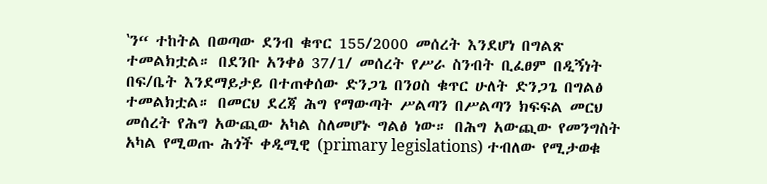‛ን“ ተከትል በወጣው ደንብ ቁጥር 155/2000 መሰረት እንደሆነ በግልጽ ተመልክቷል። በደንቡ አንቀፅ 37/1/ መሰረት የሥራ ስንብት ቢፈፀም በዲኝነት በፍ/ቤት እንደማይታይ በተጠቀሰው ድንጋጌ በንዐስ ቁጥር ሁለት ድንጋጌ በግልፅ ተመልክቷል። በመርህ ደረጃ ሕግ የማውጣት ሥልጣን በሥልጣን ክፍፍል መርህ መሰረት የሕግ አውጪው አካል ስለመሆኑ ግልፅ ነው። በሕግ አውጪው የመንግስት አካል የሚወጡ ሕጎች ቀዲሚዊ (primary legislations) ተብለው የሚታወቁ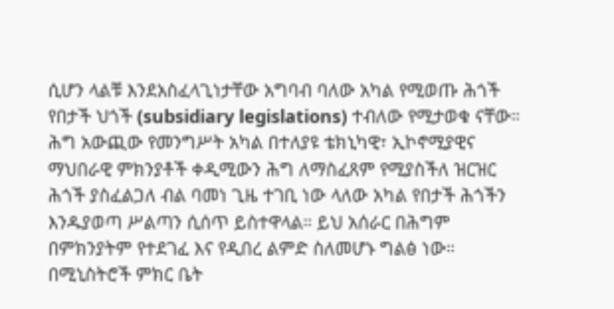ሲሆን ላልቹ እንደአስፈላጊነታቸው አግባብ ባለው አካል የሚወጡ ሕጎች የበታች ህጎች (subsidiary legislations) ተብለው የሚታወቁ ናቸው። ሕግ አውጪው የመንግሥት አካል በተለያዩ ቴክኒካዊ፣ ኢኮኖሚያዊና ማህበራዊ ምክንያቶች ቀዲሚውን ሕግ ለማስፈጸም የሚያስችለ ዝርዝር ሕጎች ያስፈልጋለ ብል ባመነ ጊዜ ተገቢ ነው ላለው አካል የበታች ሕጎችን እንዱያወጣ ሥልጣን ሲሰጥ ይስተዋላል። ይህ አሰራር በሕግም በምክንያትም የተደገፈ እና የዲበረ ልምድ ስለመሆኑ ግልፅ ነው። በሚኒስትሮች ምክር ቤት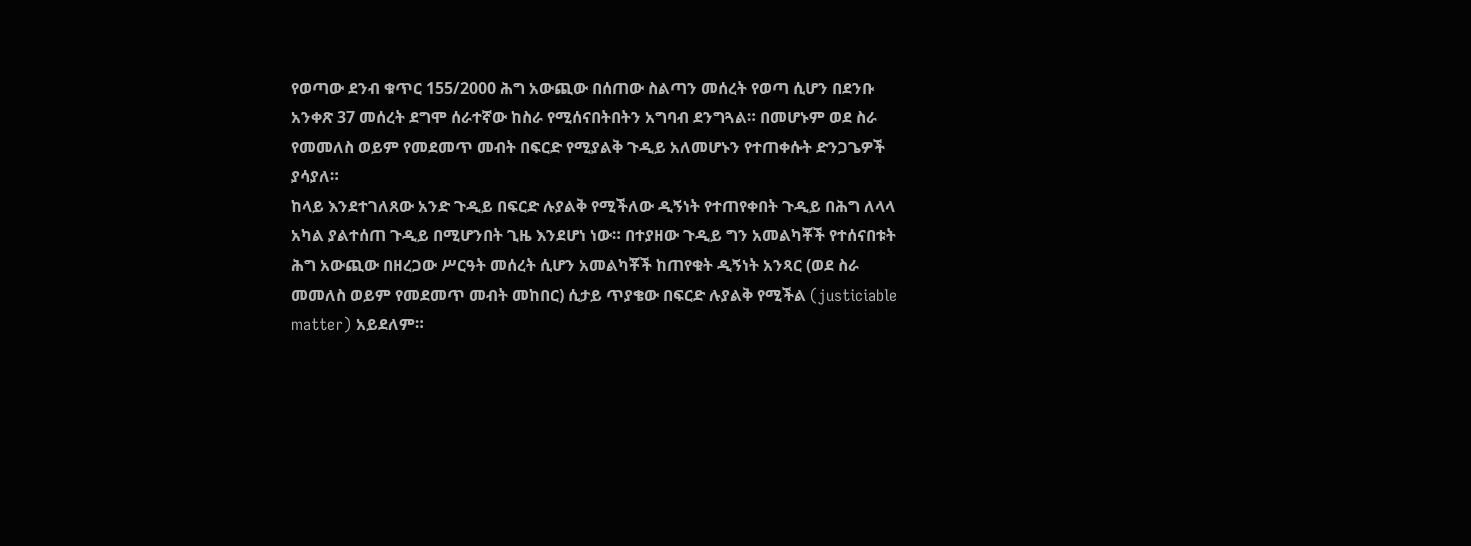የወጣው ደንብ ቁጥር 155/2000 ሕግ አውጪው በሰጠው ስልጣን መሰረት የወጣ ሲሆን በደንቡ አንቀጽ 37 መሰረት ደግሞ ሰራተኛው ከስራ የሚሰናበትበትን አግባብ ደንግጓል። በመሆኑም ወደ ስራ የመመለስ ወይም የመደመጥ መብት በፍርድ የሚያልቅ ጉዲይ አለመሆኑን የተጠቀሱት ድንጋጌዎች ያሳያለ።
ከላይ እንደተገለጸው አንድ ጉዲይ በፍርድ ሉያልቅ የሚችለው ዲኝነት የተጠየቀበት ጉዲይ በሕግ ለላላ አካል ያልተሰጠ ጉዲይ በሚሆንበት ጊዜ እንደሆነ ነው። በተያዘው ጉዲይ ግን አመልካቾች የተሰናበቱት ሕግ አውጪው በዘረጋው ሥርዓት መሰረት ሲሆን አመልካቾች ከጠየቁት ዲኝነት አንጻር (ወደ ስራ መመለስ ወይም የመደመጥ መብት መከበር) ሲታይ ጥያቄው በፍርድ ሉያልቅ የሚችል (justiciable matter) አይደለም።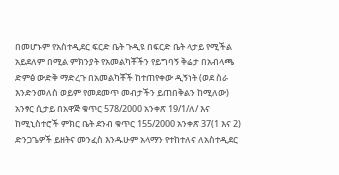በመሆኑም የአስተዲደር ፍርድ ቤት ጉዲዩ በፍርድ ቤት ላታይ የሚችል አይደለም በሚል ምክንያት የአመልካቾችን የይግባኝ ቅሬታ በአብላጫ ድምፅ ውድቅ ማድረጉ በአመልካቾች ከተጠየቀው ዲኝነት (ወደ ስራ እንድንመለስ ወይም የመደመጥ መብታችን ይጠበቅልን ከሚለው) አንፃር ሲታይ በአዋጅ ቁጥር 578/2000 አንቀጽ 19/1/ለ/ እና ከሚኒስተሮች ምክር ቤት ደንብ ቁጥር 155/2000 አንቀጽ 37(1 እና 2) ድንጋጌዎች ይዘትና መንፈስ እንዱሁም አላማን የተከተለና ለአስተዲደር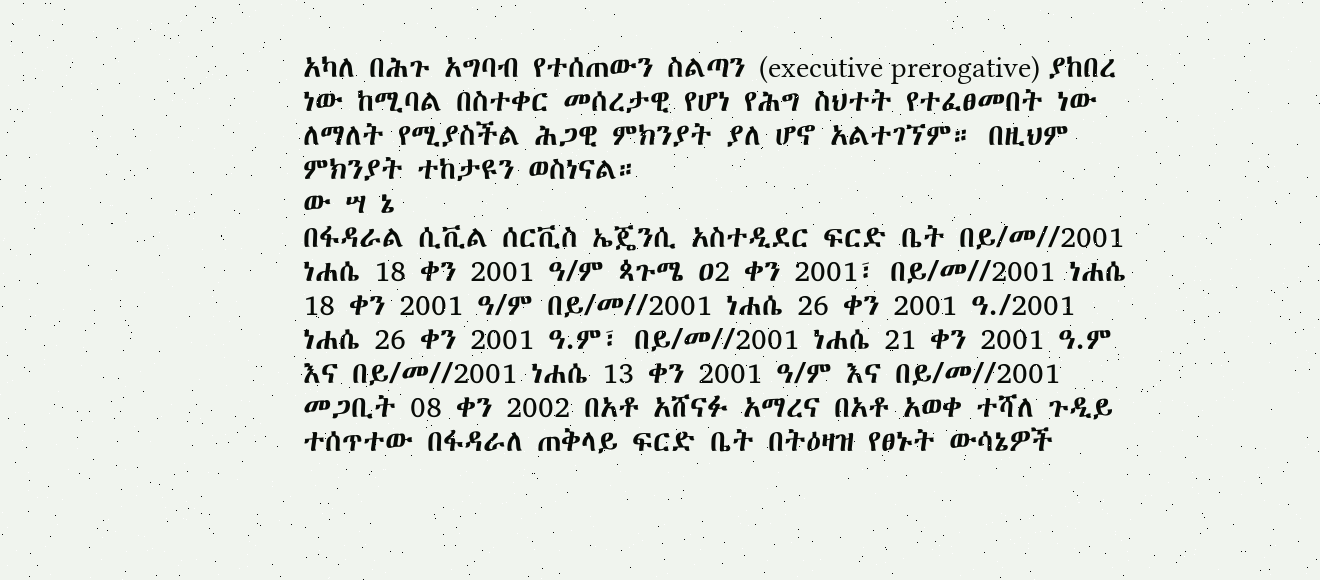አካለ በሕጉ አግባብ የተሰጠውን ስልጣን (executive prerogative) ያከበረ ነው ከሚባል በስተቀር መሰረታዊ የሆነ የሕግ ስህተት የተፈፀመበት ነው ለማለት የሚያስችል ሕጋዊ ምክንያት ያለ ሆኖ አልተገኘም። በዚህም ምክንያት ተከታዩን ወስነናል።
ው ሣ ኔ
በፋዳራል ሲቪል ሰርቪስ ኤጄንሲ አስተዲደር ፍርድ ቤት በይ/መ//2001 ነሐሴ 18 ቀን 2001 ዓ/ም ጳጉሜ ዐ2 ቀን 2001፣ በይ/መ//2001 ነሐሴ 18 ቀን 2001 ዓ/ም በይ/መ//2001 ነሐሴ 26 ቀን 2001 ዓ./2001 ነሐሴ 26 ቀን 2001 ዓ.ም፣ በይ/መ//2001 ነሐሴ 21 ቀን 2001 ዓ.ም እና በይ/መ//2001 ነሐሴ 13 ቀን 2001 ዓ/ም እና በይ/መ//2001 መጋቢት 08 ቀን 2002 በአቶ አሸናፉ አማረና በአቶ አወቀ ተሻለ ጉዲይ ተሰጥተው በፋዳራለ ጠቅላይ ፍርድ ቤት በትዕዛዝ የፀኑት ውሳኔዎች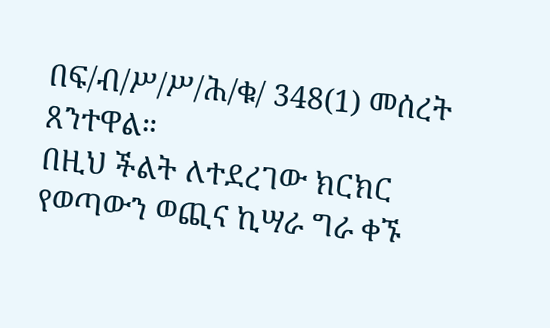በፍ/ብ/ሥ/ሥ/ሕ/ቁ/ 348(1) መሰረት ጸንተዋል።
በዚህ ችልት ለተደረገው ክርክር የወጣውን ወጪና ኪሣራ ግራ ቀኙ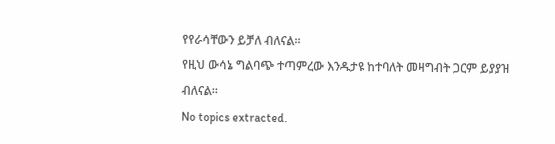የየራሳቸውን ይቻለ ብለናል።
የዚህ ውሳኔ ግልባጭ ተጣምረው እንዱታዩ ከተባለት መዛግብት ጋርም ይያያዝ ብለናል።
No topics extracted.